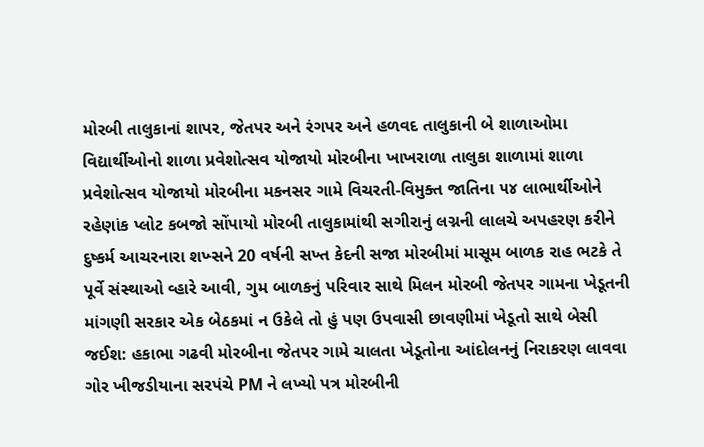મોરબી તાલુકાનાં શાપર, જેતપર અને રંગપર અને હળવદ તાલુકાની બે શાળાઓમા વિદ્યાર્થીઓનો શાળા પ્રવેશોત્સવ યોજાયો મોરબીના ખાખરાળા તાલુકા શાળામાં શાળા પ્રવેશોત્સવ યોજાયો મોરબીના મકનસર ગામે વિચરતી-વિમુક્ત જાતિના ૫૪ લાભાર્થીઓને રહેણાંક પ્લોટ કબજો સોંપાયો મોરબી તાલુકામાંથી સગીરાનું લગ્નની લાલચે અપહરણ કરીને દુષ્કર્મ આચરનારા શખ્સને 20 વર્ષની સખ્ત કેદની સજા મોરબીમાં માસૂમ બાળક રાહ ભટકે તે પૂર્વે સંસ્થાઓ વ્હારે આવી, ગુમ બાળકનું પરિવાર સાથે મિલન મોરબી જેતપર ગામના ખેડૂતની માંગણી સરકાર એક બેઠકમાં ન ઉકેલે તો હું પણ ઉપવાસી છાવણીમાં ખેડૂતો સાથે બેસી જઈશ: હકાભા ગઢવી મોરબીના જેતપર ગામે ચાલતા ખેડૂતોના આંદોલનનું નિરાકરણ લાવવા ગોર ખીજડીયાના સરપંચે PM ને લખ્યો પત્ર મોરબીની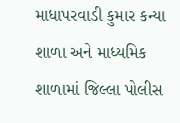માધાપરવાડી કુમાર કન્યા શાળા અને માધ્યમિક શાળામાં જિલ્લા પોલીસ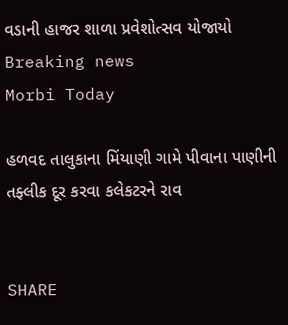વડાની હાજર શાળા પ્રવેશોત્સવ યોજાયો
Breaking news
Morbi Today

હળવદ તાલુકાના મિંયાણી ગામે પીવાના પાણીની તફ્લીક દૂર કરવા કલેકટરને રાવ


SHARE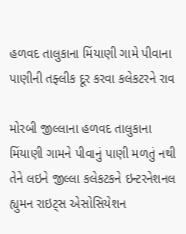હળવદ તાલુકાના મિંયાણી ગામે પીવાના પાણીની તફ્લીક દૂર કરવા કલેકટરને રાવ

મોરબી જીલ્લાના હળવદ તાલુકાના મિંયાણી ગામને પીવાનું પાણી મળતું નથી તેને લઇને જીલ્લા કલેકટકને ઇન્ટરનેશનલ હ્યુમન રાઇટ્સ એસોસિયેશન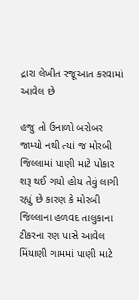દ્રારા લેખીત રજૂઆત કરવામાં આવેલ છે

હજુ તો ઉનાળો બરોબર જામ્યો નથી ત્યાં જ મોરબી જિલ્લામાં પાણી માટે પોકાર શરૂ થઈ ગયો હોય તેવું લાગી રહ્યું છે કારણ કે મોરબી જિલ્લાના હળવદ તાલુકાના ટીકરના રણ પાસે આવેલ મિંયાણી ગામમાં પાણી માટે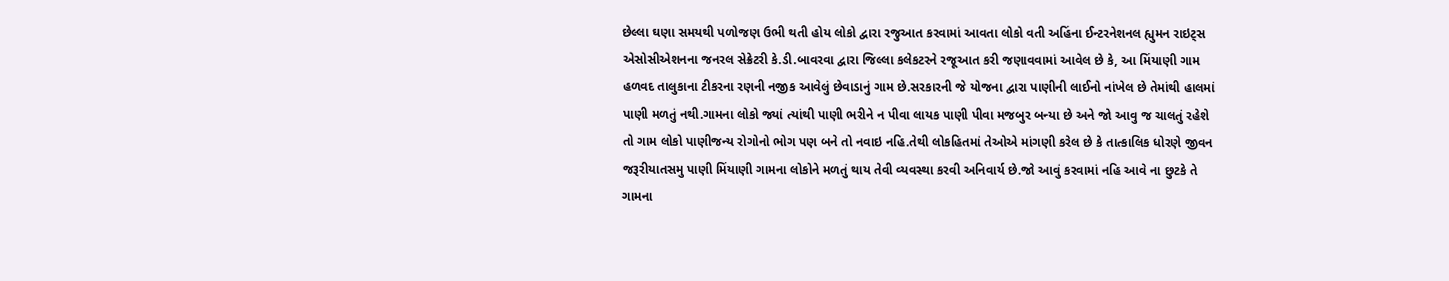છેલ્લા ઘણા સમયથી પળોજણ ઉભી થતી હોય લોકો દ્વારા રજુઆત કરવામાં આવતા લોકો વતી અહિંના ઈન્ટરનેશનલ હ્યુમન રાઇટ્સ એસોસીએશનના જનરલ સેક્રેટરી કે.ડી.બાવરવા દ્વારા જિલ્લા કલેકટરને રજૂઆત કરી જણાવવામાં આવેલ છે કે, આ મિંયાણી ગામ હળવદ તાલુકાના ટીકરના રણની નજીક આવેલું છેવાડાનું ગામ છે.સરકારની જે યોજના દ્વારા પાણીની લાઈનો નાંખેલ છે તેમાંથી હાલમાં પાણી મળતું નથી.ગામના લોકો જ્યાં ત્યાંથી પાણી ભરીને ન પીવા લાયક પાણી પીવા મજબુર બન્યા છે અને જો આવુ જ ચાલતું રહેશે તો ગામ લોકો પાણીજન્ય રોગોનો ભોગ પણ બને તો નવાઇ નહિ.તેથી લોકહિતમાં તેઓએ માંગણી કરેલ છે કે તાત્કાલિક ધોરણે જીવન જરૂરીયાતસમુ પાણી મિંયાણી ગામના લોકોને મળતું થાય તેવી વ્યવસ્થા કરવી અનિવાર્ય છે.જો આવું કરવામાં નહિ આવે ના છુટકે તે ગામના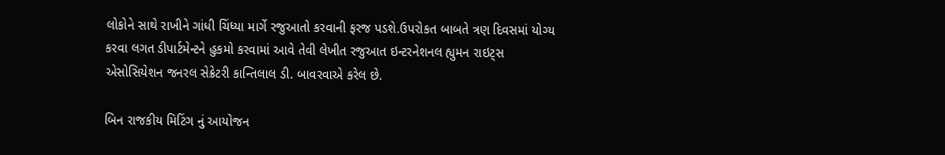લોકોને સાથે રાખીને ગાંધી ચિંધ્યા માર્ગે રજુઆતો કરવાની ફરજ પડશે.ઉપરોકત બાબતે ત્રણ દિવસમાં યોગ્ય કરવા લગત ડીપાર્ટમેન્ટને હુકમો કરવામાં આવે તેવી લેખીત રજુઆત ઇન્ટરનેશનલ હ્યુમન રાઇટ્સ એસોસિયેશન જનરલ સેક્રેટરી કાન્તિલાલ ડી. બાવરવાએ કરેલ છે.

બિન રાજકીય મિટિંગ નું આયોજન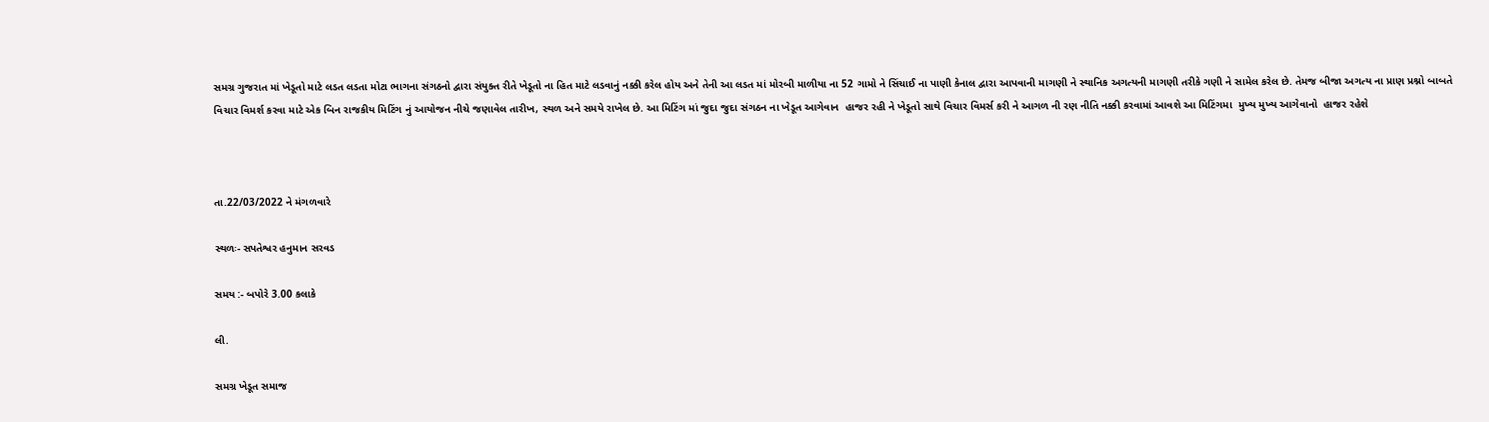સમગ્ર ગુજરાત માં ખેડૂતો માટે લડત લડતા મોટા ભાગના સંગઠનો દ્વારા સંયુક્ત રીતે ખેડૂતો ના હિત માટે લડવાનું નક્કી કરેલ હોય અને તેની આ લડત માં મોરબી માળીયા ના 52 ગામો ને સિંચાઈ ના પાણી કેનાલ દ્વારા આપવાની માગણી ને સ્થાનિક અગત્યની માગણી તરીકે ગણી ને સામેલ કરેલ છે. તેમજ બીજા અગત્ય ના પ્રાણ પ્રશ્નો બાબતે વિચાર વિમર્શ કરવા માટે એક બિન રાજકીય મિટિંગ નું આયોજન નીચે જણાવેલ તારીખ, સ્થળ અને સમયે રાખેલ છે. આ મિટિંગ માં જુદા જુદા સંગઠન ના ખેડૂત આગેવાન  હાજર રહી ને ખેડૂતો સાથે વિચાર વિમર્સ કરી ને આગળ ની રણ નીતિ નક્કી કરવામાં આવશે આ મિટિંગમા  મુખ્ય મુખ્ય આગેવાનો  હાજર રહેશે



તા.22/03/2022 ને મંગળવારે

સ્થળઃ- સપતેશ્વર હનુમાન સરવડ

સમય :- બપોરે 3.00 કલાકે

લી.

સમગ્ર ખેડૂત સમાજ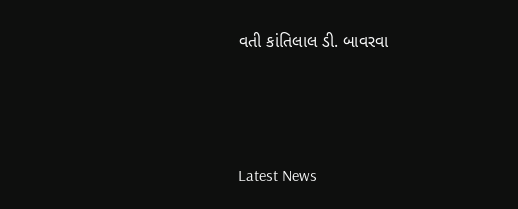વતી કાંતિલાલ ડી. બાવરવા






Latest News